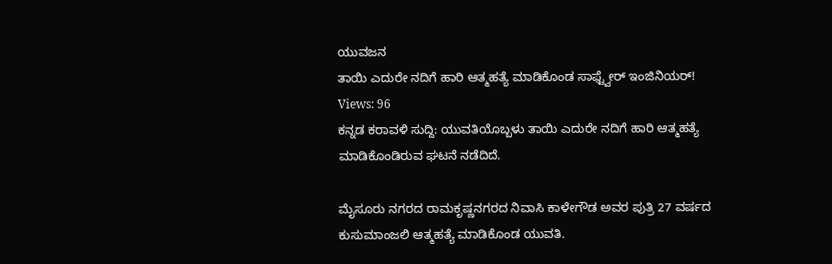ಯುವಜನ
ತಾಯಿ ಎದುರೇ ನದಿಗೆ ಹಾರಿ ಆತ್ಮಹತ್ಯೆ ಮಾಡಿಕೊಂಡ ಸಾಫ್ಟ್ವೇರ್ ಇಂಜಿನಿಯರ್!
Views: 96
ಕನ್ನಡ ಕರಾವಳಿ ಸುದ್ದಿ: ಯುವತಿಯೊಬ್ಬಳು ತಾಯಿ ಎದುರೇ ನದಿಗೆ ಹಾರಿ ಆತ್ಮಹತ್ಯೆ ಮಾಡಿಕೊಂಡಿರುವ ಘಟನೆ ನಡೆದಿದೆ.

ಮೈಸೂರು ನಗರದ ರಾಮಕೃಷ್ಣನಗರದ ನಿವಾಸಿ ಕಾಳೇಗೌಡ ಅವರ ಪುತ್ರಿ 27 ವರ್ಷದ ಕುಸುಮಾಂಜಲಿ ಆತ್ಮಹತ್ಯೆ ಮಾಡಿಕೊಂಡ ಯುವತಿ.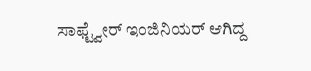ಸಾಫ್ಟ್ವೇರ್ ಇಂಜಿನಿಯರ್ ಆಗಿದ್ದ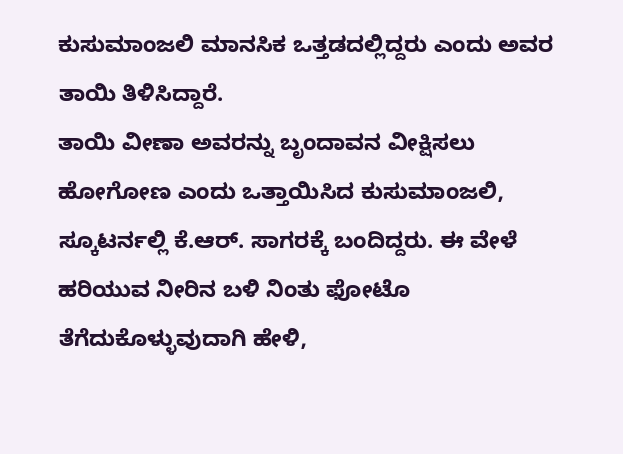ಕುಸುಮಾಂಜಲಿ ಮಾನಸಿಕ ಒತ್ತಡದಲ್ಲಿದ್ದರು ಎಂದು ಅವರ ತಾಯಿ ತಿಳಿಸಿದ್ದಾರೆ.
ತಾಯಿ ವೀಣಾ ಅವರನ್ನು ಬೃಂದಾವನ ವೀಕ್ಷಿಸಲು ಹೋಗೋಣ ಎಂದು ಒತ್ತಾಯಿಸಿದ ಕುಸುಮಾಂಜಲಿ, ಸ್ಕೂಟರ್ನಲ್ಲಿ ಕೆ.ಆರ್. ಸಾಗರಕ್ಕೆ ಬಂದಿದ್ದರು. ಈ ವೇಳೆ ಹರಿಯುವ ನೀರಿನ ಬಳಿ ನಿಂತು ಫೋಟೊ ತೆಗೆದುಕೊಳ್ಳುವುದಾಗಿ ಹೇಳಿ,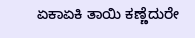ಏಕಾಏಕಿ ತಾಯಿ ಕಣ್ಣೆದುರೇ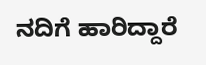ನದಿಗೆ ಹಾರಿದ್ದಾರೆ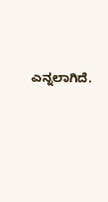ಎನ್ನಲಾಗಿದೆ.